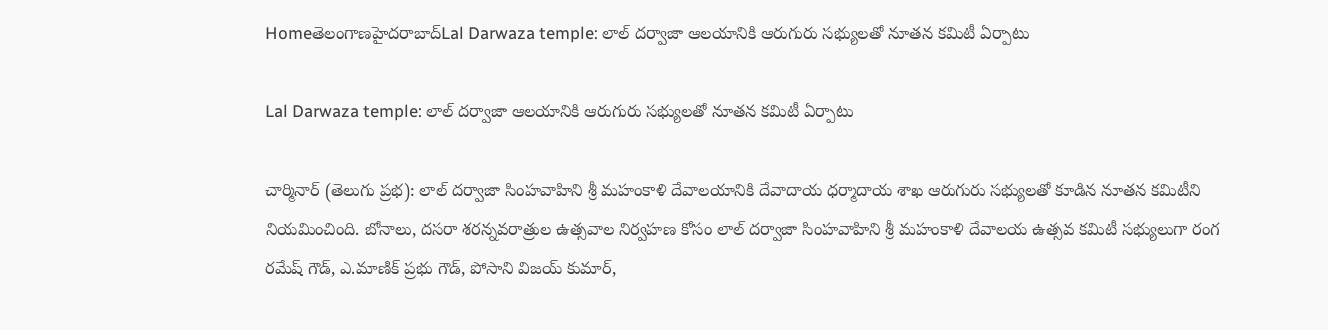Homeతెలంగాణహైదరాబాద్Lal Darwaza temple: లాల్ దర్వాజా ఆలయానికి ఆరుగురు సభ్యులతో నూతన కమిటీ ఏర్పాటు

Lal Darwaza temple: లాల్ దర్వాజా ఆలయానికి ఆరుగురు సభ్యులతో నూతన కమిటీ ఏర్పాటు

చార్మినార్ (తెలుగు ప్రభ): లాల్ దర్వాజా సింహవాహిని శ్రీ మహంకాళి దేవాలయానికి దేవాదాయ ధర్మాదాయ శాఖ ఆరుగురు సభ్యులతో కూడిన నూతన కమిటీని నియమించింది. బోనాలు, దసరా శరన్నవరాత్రుల ఉత్సవాల నిర్వహణ కోసం లాల్ దర్వాజా సింహవాహిని శ్రీ మహంకాళి దేవాలయ ఉత్సవ కమిటీ సభ్యులుగా రంగ రమేష్ గౌడ్, ఎ.మాణిక్ ప్రభు గౌడ్, పోసాని విజయ్ కుమార్,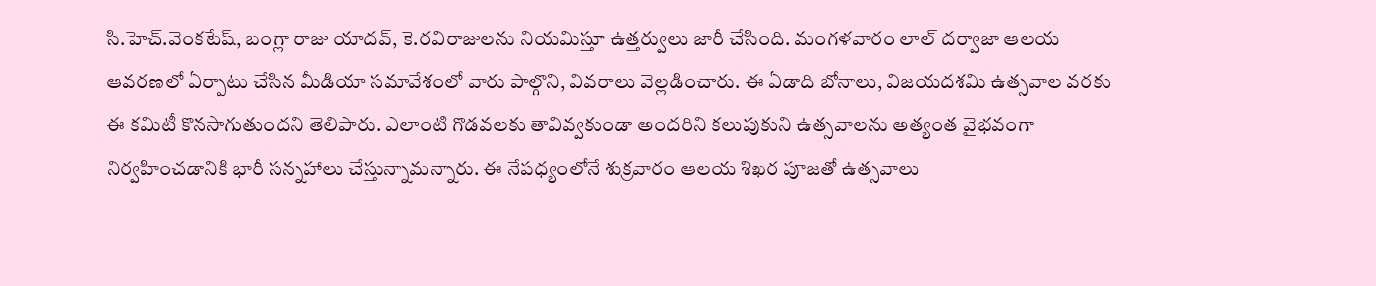సి.హెచ్.వెంకటేష్, బంగ్లా రాజు యాదవ్, కె.రవిరాజులను నియమిస్తూ ఉత్తర్వులు జారీ చేసింది. మంగళవారం లాల్ దర్వాజా ఆలయ ఆవరణలో ఏర్పాటు చేసిన మీడియా సమావేశంలో వారు పాల్గొని, వివరాలు వెల్లడించారు. ఈ ఏడాది బోనాలు, విజయదశమి ఉత్సవాల వరకు ఈ కమిటీ కొనసాగుతుందని తెలిపారు. ఎలాంటి గొడవలకు తావివ్వకుండా అందరిని కలుపుకుని ఉత్సవాలను అత్యంత వైభవంగా నిర్వహించడానికి భారీ సన్నహాలు చేస్తున్నామన్నారు. ఈ నేపధ్యంలోనే శుక్రవారం ఆలయ శిఖర పూజతో ఉత్సవాలు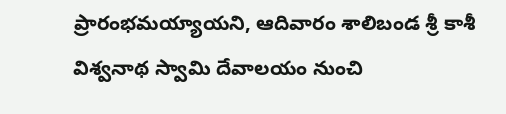ప్రారంభమయ్యాయని, ఆదివారం శాలిబండ శ్రీ కాశీ విశ్వనాథ స్వామి దేవాలయం నుంచి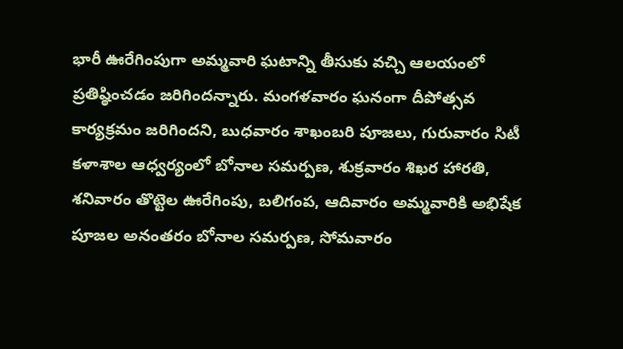భారీ ఊరేగింపుగా అమ్మవారి ఘటాన్ని తీసుకు వచ్చి ఆలయంలో ప్రతిష్ఠించడం జరిగిందన్నారు. మంగళవారం ఘనంగా దీపోత్సవ కార్యక్రమం జరిగిందని, బుధవారం శాఖంబరి పూజలు, గురువారం సిటీ కళాశాల ఆధ్వర్యంలో బోనాల సమర్పణ, శుక్రవారం శిఖర హారతి, శనివారం తొట్టెల ఊరేగింపు, బలిగంప, ఆదివారం అమ్మవారికి అభిషేక పూజల అనంతరం బోనాల సమర్పణ, సోమవారం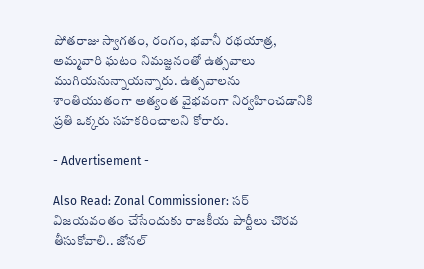పోతరాజు స్వాగతం, రంగం, భవానీ రథయాత్ర, అమ్మవారి ఘటం నిమజ్జనంతో ఉత్సవాలు ముగియనున్నాయన్నారు. ఉత్సవాలను శాంతియుతంగా అత్యంత వైభవంగా నిర్వహించడానికి ప్రతి ఒక్కరు సహకరించాలని కోరారు.

- Advertisement -

Also Read: Zonal Commissioner: సర్ విజయవంతం చేసేందుకు రాజకీయ పార్టీలు చొరవ తీసుకోవాలి.. జోనల్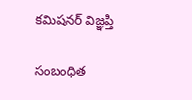కమిషనర్ విజ్ఞప్తి

సంబంధిత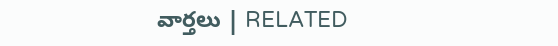వార్తలు | RELATED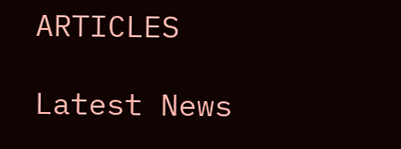ARTICLES

Latest News